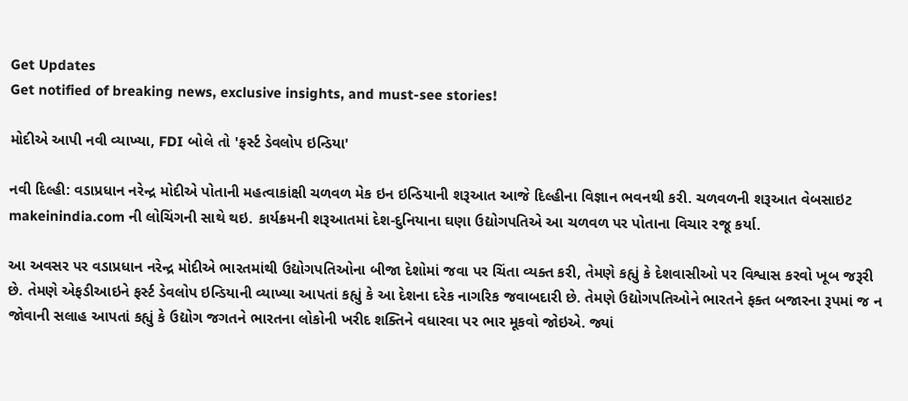Get Updates
Get notified of breaking news, exclusive insights, and must-see stories!

મોદીએ આપી નવી વ્યાખ્યા, FDI બોલે તો 'ફર્સ્ટ ડેવલોપ ઇન્ડિયા'

નવી દિલ્હી: વડાપ્રધાન નરેન્દ્ર મોદીએ પોતાની મહત્વાકાંક્ષી ચળવળ મેક ઇન ઇન્ડિયાની શરૂઆત આજે દિલ્હીના વિજ્ઞાન ભવનથી કરી. ચળવળની શરૂઆત વેબસાઇટ makeinindia.com ની લોચિંગની સાથે થઇ. કાર્યક્રમની શરૂઆતમાં દેશ-દુનિયાના ઘણા ઉદ્યોગપતિએ આ ચળવળ પર પોતાના વિચાર રજૂ કર્યા.

આ અવસર પર વડાપ્રધાન નરેન્દ્ર મોદીએ ભારતમાંથી ઉદ્યોગપતિઓના બીજા દેશોમાં જવા પર ચિંતા વ્યક્ત કરી, તેમણે કહ્યું કે દેશવાસીઓ પર વિશ્વાસ કરવો ખૂબ જરૂરી છે. તેમણે એફડીઆઇને ફર્સ્ટ ડેવલોપ ઇન્ડિયાની વ્યાખ્યા આપતાં કહ્યું કે આ દેશના દરેક નાગરિક જવાબદારી છે. તેમણે ઉદ્યોગપતિઓને ભારતને ફક્ત બજારના રૂપમાં જ ન જોવાની સલાહ આપતાં કહ્યું કે ઉદ્યોગ જગતને ભારતના લોકોની ખરીદ શક્તિને વધારવા પર ભાર મૂકવો જોઇએ. જ્યાં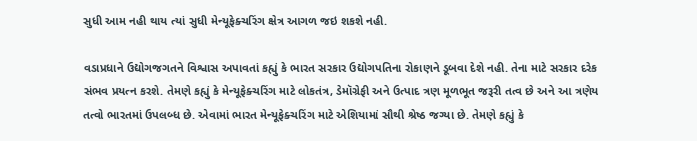સુધી આમ નહી થાય ત્યાં સુધી મેન્યૂફેક્ચરિંગ ક્ષેત્ર આગળ જઇ શકશે નહી.

વડાપ્રધાને ઉદ્યોગજગતને વિશ્વાસ અપાવતાં કહ્યું કે ભારત સરકાર ઉદ્યોગપતિના રોકાણને ડૂબવા દેશે નહી. તેના માટે સરકાર દરેક સંભવ પ્રયત્ન કરશે. તેમણે કહ્યું કે મેન્યૂફેક્ચરિંગ માટે લોકતંત્ર, ડેમૉગ્રેફી અને ઉત્પાદ ત્રણ મૂળભૂત જરૂરી તત્વ છે અને આ ત્રણેય તત્વો ભારતમાં ઉપલબ્ધ છે. એવામાં ભારત મેન્યૂફેક્ચરિંગ માટે એશિયામાં સૌથી શ્રેષ્ઠ જગ્યા છે. તેમણે કહ્યું કે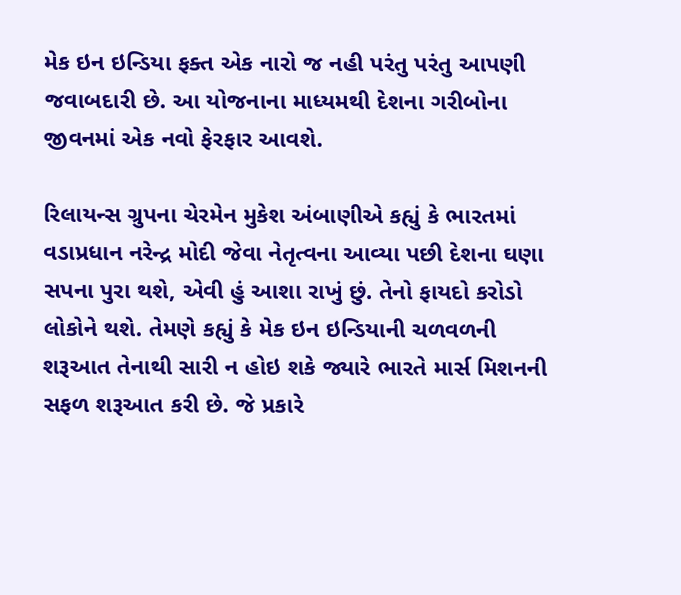મેક ઇન ઇન્ડિયા ફક્ત એક નારો જ નહી પરંતુ પરંતુ આપણી જવાબદારી છે. આ યોજનાના માધ્યમથી દેશના ગરીબોના જીવનમાં એક નવો ફેરફાર આવશે.

રિલાયન્સ ગ્રુપના ચેરમેન મુકેશ અંબાણીએ કહ્યું કે ભારતમાં વડાપ્રધાન નરેન્દ્ર મોદી જેવા નેતૃત્વના આવ્યા પછી દેશના ઘણા સપના પુરા થશે, એવી હું આશા રાખું છું. તેનો ફાયદો કરોડો લોકોને થશે. તેમણે કહ્યું કે મેક ઇન ઇન્ડિયાની ચળવળની શરૂઆત તેનાથી સારી ન હોઇ શકે જ્યારે ભારતે માર્સ મિશનની સફળ શરૂઆત કરી છે. જે પ્રકારે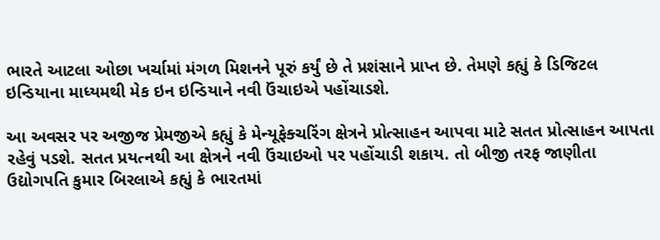ભારતે આટલા ઓછા ખર્ચામાં મંગળ મિશનને પૂરું કર્યું છે તે પ્રશંસાને પ્રાપ્ત છે. તેમણે કહ્યું કે ડિજિટલ ઇન્ડિયાના માધ્યમથી મેક ઇન ઇન્ડિયાને નવી ઉંચાઇએ પહોંચાડશે.

આ અવસર પર અજીજ પ્રેમજીએ કહ્યું કે મેન્યૂફેક્ચરિંગ ક્ષેત્રને પ્રોત્સાહન આપવા માટે સતત પ્રોત્સાહન આપતા રહેવું પડશે. સતત પ્રયત્નથી આ ક્ષેત્રને નવી ઉંચાઇઓ પર પહોંચાડી શકાય. તો બીજી તરફ જાણીતા ઉદ્યોગપતિ કુમાર બિરલાએ કહ્યું કે ભારતમાં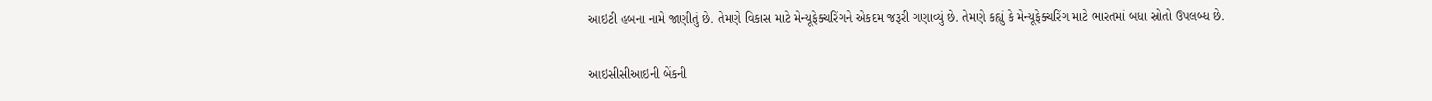આઇટી હબના નામે જાણીતું છે. તેમણે વિકાસ માટે મેન્યૂફેક્ચરિંગને એકદમ જરૂરી ગણાવ્યું છે. તેમણે કહ્યું કે મેન્યૂફેક્ચરિંગ માટે ભારતમાં બધા સ્રોતો ઉપલબ્ધ છે.

આઇસીસીઆઇની બેંકની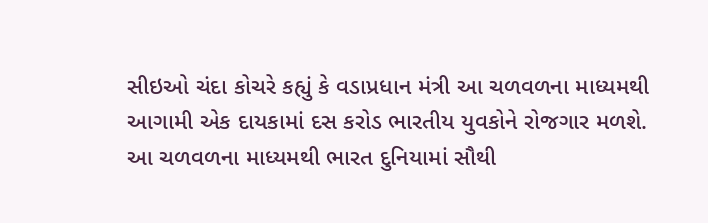સીઇઓ ચંદા કોચરે કહ્યું કે વડાપ્રધાન મંત્રી આ ચળવળના માધ્યમથી આગામી એક દાયકામાં દસ કરોડ ભારતીય યુવકોને રોજગાર મળશે. આ ચળવળના માધ્યમથી ભારત દુનિયામાં સૌથી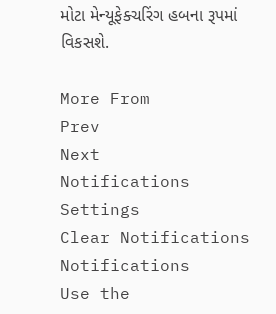મોટા મેન્યૂફેક્ચરિંગ હબના રૂપમાં વિકસશે.

More From
Prev
Next
Notifications
Settings
Clear Notifications
Notifications
Use the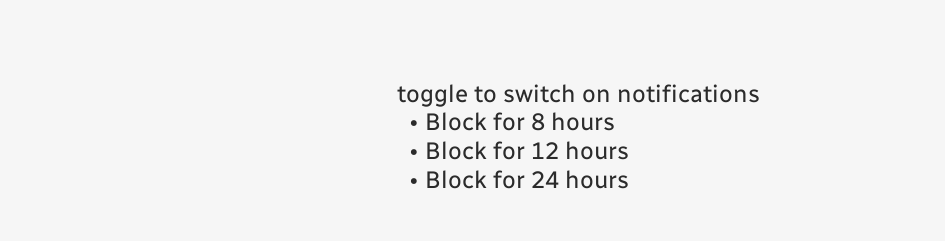toggle to switch on notifications
  • Block for 8 hours
  • Block for 12 hours
  • Block for 24 hours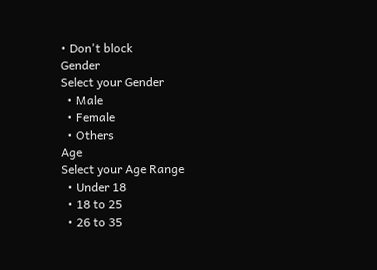• Don't block
Gender
Select your Gender
  • Male
  • Female
  • Others
Age
Select your Age Range
  • Under 18
  • 18 to 25
  • 26 to 35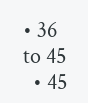• 36 to 45
  • 45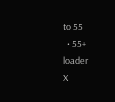to 55
  • 55+
loader
X